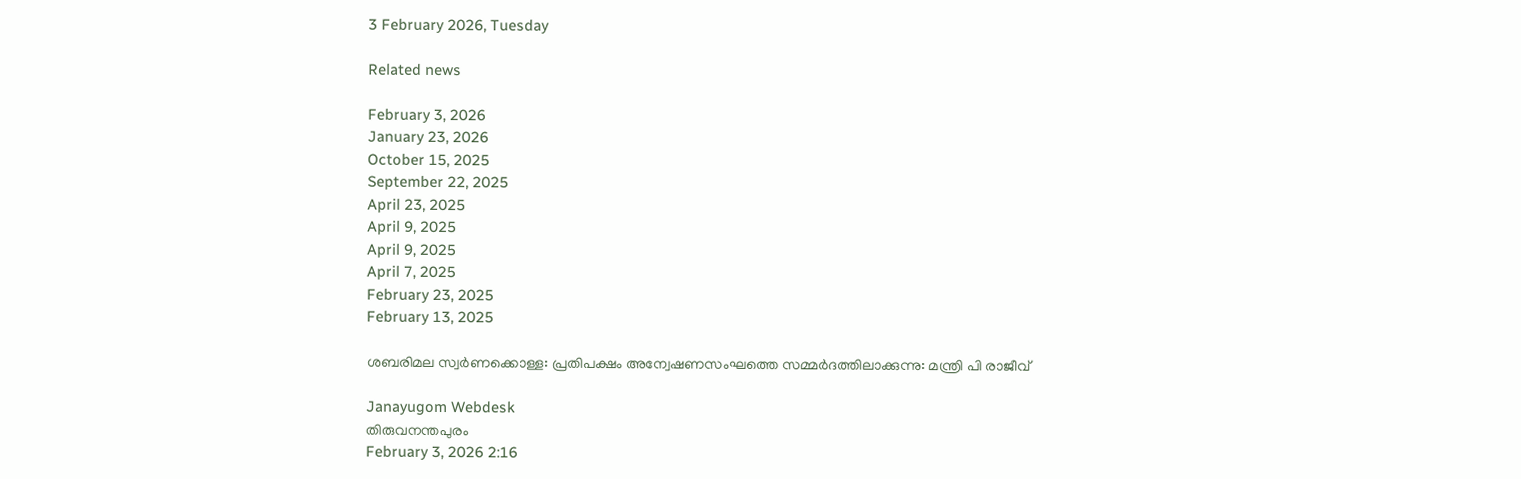3 February 2026, Tuesday

Related news

February 3, 2026
January 23, 2026
October 15, 2025
September 22, 2025
April 23, 2025
April 9, 2025
April 9, 2025
April 7, 2025
February 23, 2025
February 13, 2025

ശബരിമല സ്വര്‍ണക്കൊള്ള: പ്രതിപക്ഷം അന്വേഷണസംഘത്തെ സമ്മര്‍ദത്തിലാക്കുന്നു: മന്ത്രി പി രാജീവ്

Janayugom Webdesk
തിരുവനന്തപുരം
February 3, 2026 2:16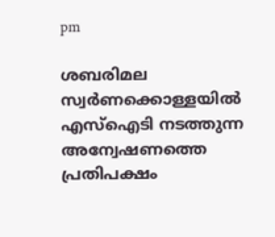pm

ശബരിമല സ്വര്‍ണക്കൊള്ളയില്‍ എസ്ഐടി നടത്തുന്ന അന്വേഷണത്തെ പ്രതിപക്ഷം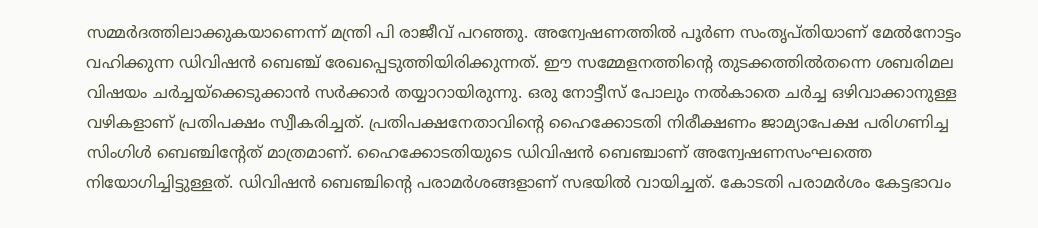സമ്മര്‍ദത്തിലാക്കുകയാണെന്ന് മന്ത്രി പി രാജീവ് പറഞ്ഞു. അന്വേഷണത്തിൽ പൂർണ സംതൃപ്‌തിയാണ്‌ മേൽനോട്ടം വഹിക്കുന്ന ഡിവിഷൻ ബെഞ്ച്‌ രേഖപ്പെടുത്തിയിരിക്കുന്നത്. ഈ സമ്മേളനത്തിന്റെ തുടക്കത്തില്‍തന്നെ ശബരിമല വിഷയം ചർച്ചയ്ക്കെടുക്കാൻ സർക്കാർ തയ്യാറായിരുന്നു. ഒരു നോട്ടീസ്‌ പോലും നൽകാതെ ചർച്ച ഒഴിവാക്കാനുള്ള വഴികളാണ്‌ പ്രതിപക്ഷം സ്വീകരിച്ചത്‌. പ്രതിപക്ഷനേതാവിന്റെ ഹൈക്കോടതി നിരീക്ഷണം ജാമ്യാപേക്ഷ പരിഗണിച്ച സിംഗിൾ ബെഞ്ചിന്റേത്‌ മാത്രമാണ്‌. ഹൈക്കോടതിയുടെ ഡിവിഷൻ ബെഞ്ചാണ്‌ അന്വേഷണസംഘത്തെ നിയോഗിച്ചിട്ടുള്ളത്‌. ഡിവിഷൻ ബെഞ്ചിന്റെ പരാമർശങ്ങളാണ്‌ സഭയിൽ വായിച്ചത്‌. കോടതി പരാമർശം കേട്ടഭാവം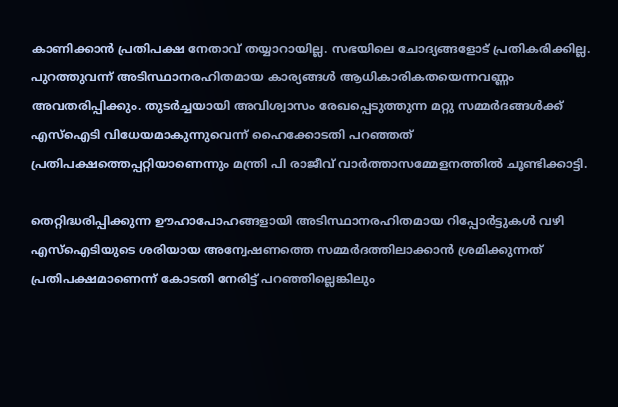കാണിക്കാൻ പ്രതിപക്ഷ നേതാവ്‌ തയ്യാറായില്ല. സഭയിലെ ചോദ്യങ്ങളോട്‌ പ്രതികരിക്കില്ല. പുറത്തുവന്ന്‌ അടിസ്ഥാനരഹിതമായ കാര്യങ്ങൾ ആധികാരികതയെന്നവണ്ണം അവതരിപ്പിക്കും. തുടർച്ചയായി അവിശ്വാസം രേഖപ്പെടുത്തുന്ന മറ്റു സമ്മർദങ്ങൾക്ക്‌ എസ്‌ഐടി വിധേയമാകുന്നുവെന്ന്‌ ഹൈക്കോടതി പറഞ്ഞത്‌ പ്രതിപക്ഷത്തെപ്പറ്റിയാണെന്നും മന്ത്രി പി രാജീവ് വാര്‍ത്താസമ്മേളനത്തില്‍ ചൂണ്ടിക്കാട്ടി.

തെറ്റിദ്ധരിപ്പിക്കുന്ന ഉ‍ൗഹാപോഹങ്ങളായി അടിസ്ഥാനരഹിതമായ റിപ്പോർട്ടുകൾ വഴി എസ്‌ഐടിയുടെ ശരിയായ അന്വേഷണത്തെ സമ്മർദത്തിലാക്കാൻ ശ്രമിക്കുന്നത്‌ പ്രതിപക്ഷമാണെന്ന്‌ കോടതി നേരിട്ട്‌ പറഞ്ഞില്ലെങ്കിലും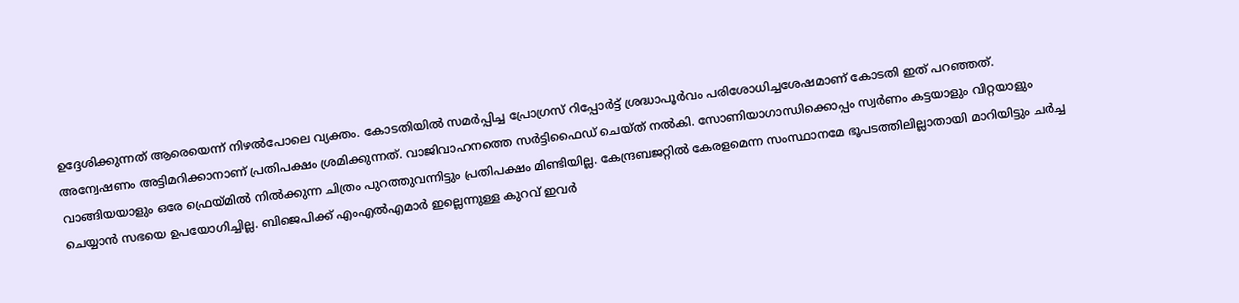ഉദ്ദേശിക്കുന്നത്‌ ആരെയെന്ന്‌ നിഴൽപോലെ വ്യക്തം. കോടതിയിൽ സമർപ്പിച്ച പ്രോഗ്രസ് റിപ്പോർ‌ട്ട് ശ്രദ്ധാപൂർവം പരിശോധിച്ചശേഷമാണ് കോടതി ഇത്‌ പറഞ്ഞത്‌.
അന്വേഷണം അട്ടിമറിക്കാനാണ്‌ പ്രതിപക്ഷം ശ്രമിക്കുന്നത്‌. വാജിവാഹനത്തെ സർട്ടിഫൈഡ്‌ ചെയ്‌ത്‌ നൽകി. സോണിയാഗാന്ധിക്കൊപ്പം സ്വർണം കട്ടയാളും വിറ്റയാളും വാങ്ങിയയാളും ഒരേ ഫ്രെയ്മിൽ നിൽക്കുന്ന ചിത്രം പുറത്തുവന്നിട്ടും പ്രതിപക്ഷം മിണ്ടിയില്ല. കേന്ദ്രബജറ്റിൽ കേരളമെന്ന സംസ്ഥാനമേ ഭൂപടത്തിലില്ലാതായി മാറിയിട്ടും ചർച്ച ചെയ്യാൻ സഭയെ ഉപയോഗിച്ചില്ല. ബിജെപിക്ക്‌ എംഎൽഎമാർ ഇല്ലെന്നുള്ള കുറവ്‌ ഇവർ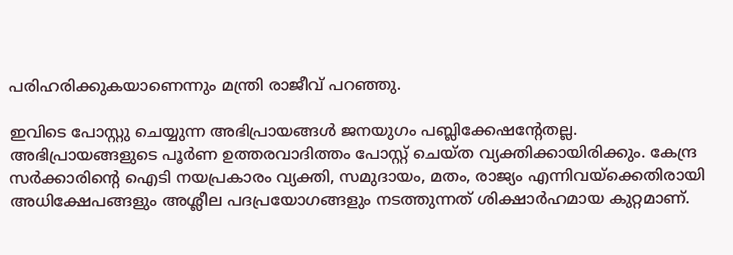പരിഹരിക്കുകയാണെന്നും മന്ത്രി രാജീവ്‌ പറഞ്ഞു.

ഇവിടെ പോസ്റ്റു ചെയ്യുന്ന അഭിപ്രായങ്ങള്‍ ജനയുഗം പബ്ലിക്കേഷന്റേതല്ല. അഭിപ്രായങ്ങളുടെ പൂര്‍ണ ഉത്തരവാദിത്തം പോസ്റ്റ് ചെയ്ത വ്യക്തിക്കായിരിക്കും. കേന്ദ്ര സര്‍ക്കാരിന്റെ ഐടി നയപ്രകാരം വ്യക്തി, സമുദായം, മതം, രാജ്യം എന്നിവയ്‌ക്കെതിരായി അധിക്ഷേപങ്ങളും അശ്ലീല പദപ്രയോഗങ്ങളും നടത്തുന്നത് ശിക്ഷാര്‍ഹമായ കുറ്റമാണ്.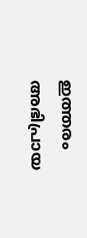ഇത്തരം അഭിപ്രായ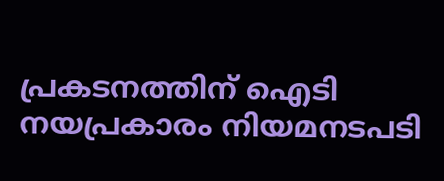പ്രകടനത്തിന് ഐടി നയപ്രകാരം നിയമനടപടി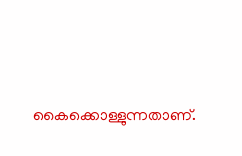കൈക്കൊള്ളുന്നതാണ്.